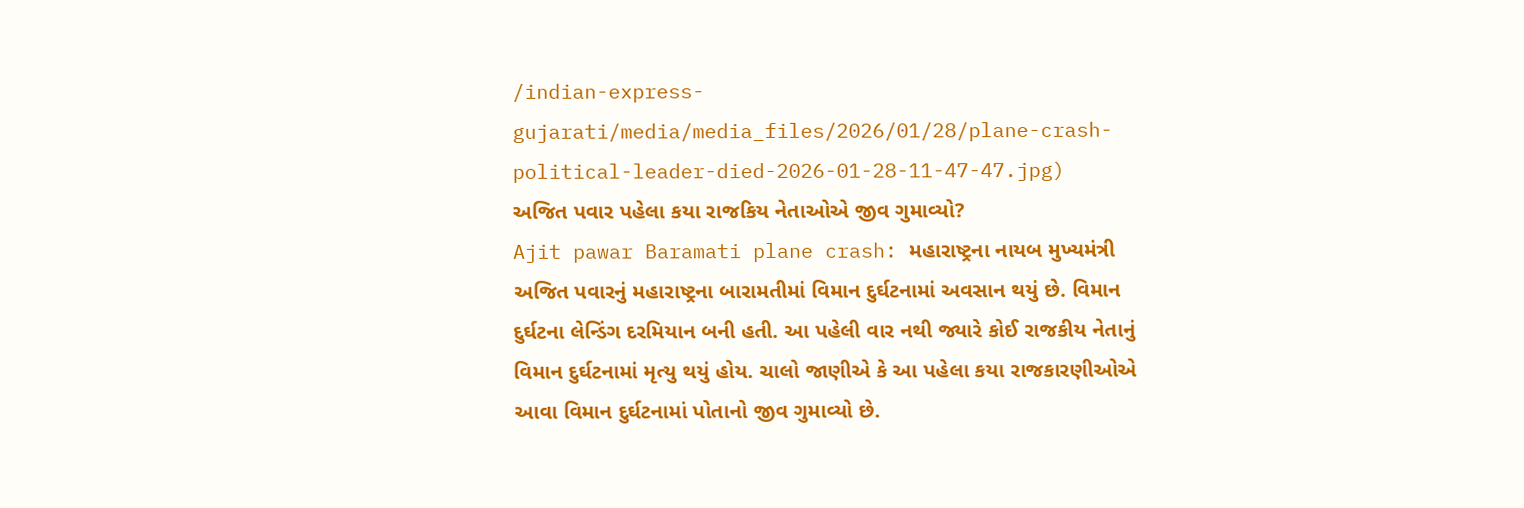/indian-express-gujarati/media/media_files/2026/01/28/plane-crash-political-leader-died-2026-01-28-11-47-47.jpg)
અજિત પવાર પહેલા કયા રાજકિય નેતાઓએ જીવ ગુમાવ્યો?
Ajit pawar Baramati plane crash: મહારાષ્ટ્રના નાયબ મુખ્યમંત્રી અજિત પવારનું મહારાષ્ટ્રના બારામતીમાં વિમાન દુર્ઘટનામાં અવસાન થયું છે. વિમાન દુર્ઘટના લેન્ડિંગ દરમિયાન બની હતી. આ પહેલી વાર નથી જ્યારે કોઈ રાજકીય નેતાનું વિમાન દુર્ઘટનામાં મૃત્યુ થયું હોય. ચાલો જાણીએ કે આ પહેલા કયા રાજકારણીઓએ આવા વિમાન દુર્ઘટનામાં પોતાનો જીવ ગુમાવ્યો છે.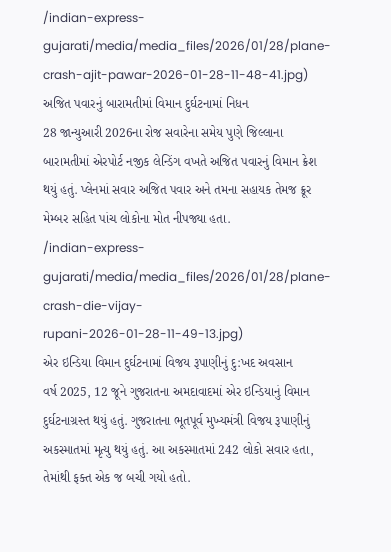/indian-express-gujarati/media/media_files/2026/01/28/plane-crash-ajit-pawar-2026-01-28-11-48-41.jpg)
અજિત પવારનું બારામતીમાં વિમાન દુર્ઘટનામાં નિધન
28 જાન્યુઆરી 2026ના રોજ સવારેના સમેય પુણે જિલ્લાના બારામતીમાં એરપોર્ટ નજીક લેન્ડિંગ વખતે અજિત પવારનું વિમાન ક્રેશ થયું હતું. પ્લેનમાં સવાર અજિત પવાર અને તમના સહાયક તેમજ ક્રૂર મેમ્બર સહિત પાંચ લોકોના મોત નીપજ્યા હતા.
/indian-express-gujarati/media/media_files/2026/01/28/plane-crash-die-vijay-rupani-2026-01-28-11-49-13.jpg)
એર ઇન્ડિયા વિમાન દુર્ઘટનામાં વિજય રૂપાણીનું દુ:ખદ અવસાન
વર્ષ 2025, 12 જૂને ગુજરાતના અમદાવાદમાં એર ઇન્ડિયાનું વિમાન દુર્ઘટનાગ્રસ્ત થયું હતું. ગુજરાતના ભૂતપૂર્વ મુખ્યમંત્રી વિજય રૂપાણીનું અકસ્માતમાં મૃત્યુ થયું હતું. આ અકસ્માતમાં 242 લોકો સવાર હતા, તેમાંથી ફક્ત એક જ બચી ગયો હતો.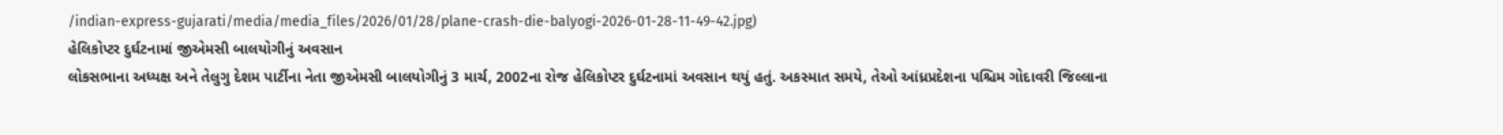/indian-express-gujarati/media/media_files/2026/01/28/plane-crash-die-balyogi-2026-01-28-11-49-42.jpg)
હેલિકોપ્ટર દુર્ઘટનામાં જીએમસી બાલયોગીનું અવસાન
લોકસભાના અધ્યક્ષ અને તેલુગુ દેશમ પાર્ટીના નેતા જીએમસી બાલયોગીનું 3 માર્ચ, 2002ના રોજ હેલિકોપ્ટર દુર્ઘટનામાં અવસાન થયું હતું. અકસ્માત સમયે, તેઓ આંધ્રપ્રદેશના પશ્ચિમ ગોદાવરી જિલ્લાના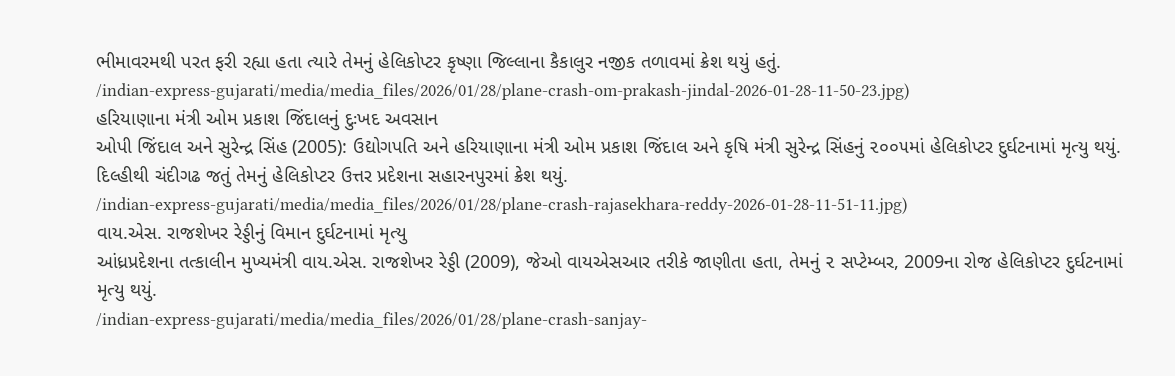ભીમાવરમથી પરત ફરી રહ્યા હતા ત્યારે તેમનું હેલિકોપ્ટર કૃષ્ણા જિલ્લાના કૈકાલુર નજીક તળાવમાં ક્રેશ થયું હતું.
/indian-express-gujarati/media/media_files/2026/01/28/plane-crash-om-prakash-jindal-2026-01-28-11-50-23.jpg)
હરિયાણાના મંત્રી ઓમ પ્રકાશ જિંદાલનું દુઃખદ અવસાન
ઓપી જિંદાલ અને સુરેન્દ્ર સિંહ (2005): ઉદ્યોગપતિ અને હરિયાણાના મંત્રી ઓમ પ્રકાશ જિંદાલ અને કૃષિ મંત્રી સુરેન્દ્ર સિંહનું ૨૦૦૫માં હેલિકોપ્ટર દુર્ઘટનામાં મૃત્યુ થયું. દિલ્હીથી ચંદીગઢ જતું તેમનું હેલિકોપ્ટર ઉત્તર પ્રદેશના સહારનપુરમાં ક્રેશ થયું.
/indian-express-gujarati/media/media_files/2026/01/28/plane-crash-rajasekhara-reddy-2026-01-28-11-51-11.jpg)
વાય.એસ. રાજશેખર રેડ્ડીનું વિમાન દુર્ઘટનામાં મૃત્યુ
આંધ્રપ્રદેશના તત્કાલીન મુખ્યમંત્રી વાય.એસ. રાજશેખર રેડ્ડી (2009), જેઓ વાયએસઆર તરીકે જાણીતા હતા, તેમનું ૨ સપ્ટેમ્બર, 2009ના રોજ હેલિકોપ્ટર દુર્ઘટનામાં મૃત્યુ થયું.
/indian-express-gujarati/media/media_files/2026/01/28/plane-crash-sanjay-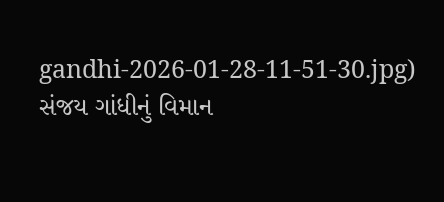gandhi-2026-01-28-11-51-30.jpg)
સંજય ગાંધીનું વિમાન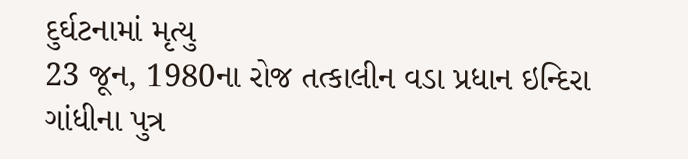દુર્ઘટનામાં મૃત્યુ
23 જૂન, 1980ના રોજ તત્કાલીન વડા પ્રધાન ઇન્દિરા ગાંધીના પુત્ર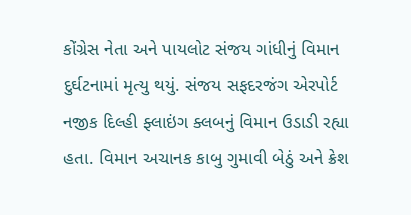કોંગ્રેસ નેતા અને પાયલોટ સંજય ગાંધીનું વિમાન દુર્ઘટનામાં મૃત્યુ થયું. સંજય સફદરજંગ એરપોર્ટ નજીક દિલ્હી ફ્લાઇંગ ક્લબનું વિમાન ઉડાડી રહ્યા હતા. વિમાન અચાનક કાબુ ગુમાવી બેઠું અને ક્રેશ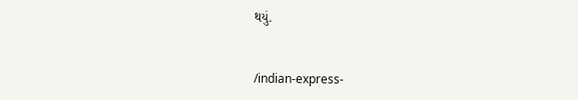થયું.


/indian-express-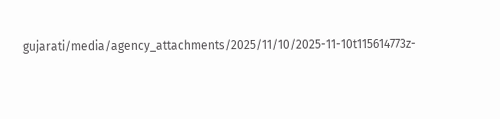gujarati/media/agency_attachments/2025/11/10/2025-11-10t115614773z-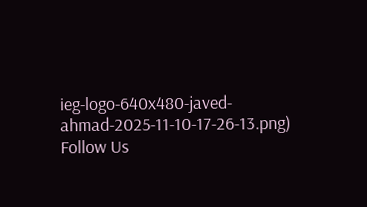ieg-logo-640x480-javed-ahmad-2025-11-10-17-26-13.png)
Follow Us